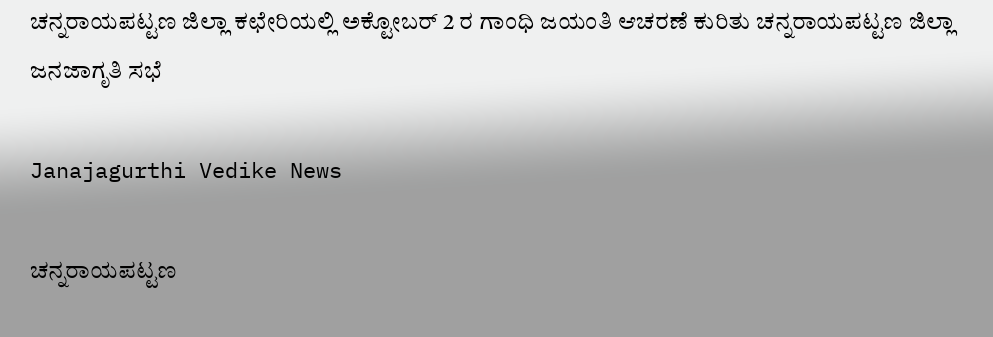ಚನ್ನರಾಯಪಟ್ಟಣ ಜಿಲ್ಲಾ ಕಛೇರಿಯಲ್ಲಿ ಅಕ್ಟೋಬರ್ 2 ರ ಗಾಂಧಿ ಜಯಂತಿ ಆಚರಣೆ ಕುರಿತು ಚನ್ನರಾಯಪಟ್ಟಣ ಜಿಲ್ಲಾ ಜನಜಾಗೃತಿ ಸಭೆ

Janajagurthi Vedike News

ಚನ್ನರಾಯಪಟ್ಟಣ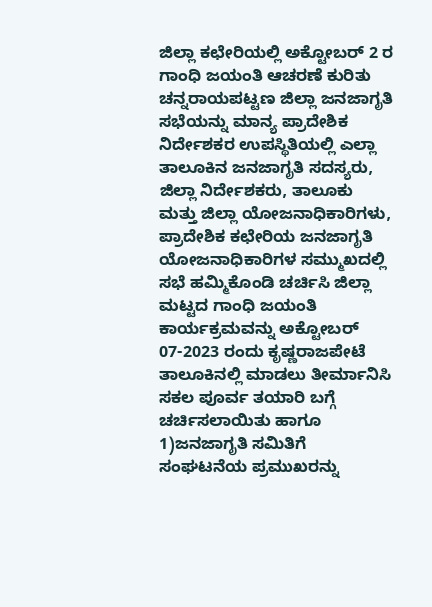ಜಿಲ್ಲಾ ಕಛೇರಿಯಲ್ಲಿ ಅಕ್ಟೋಬರ್ 2 ರ ಗಾಂಧಿ ಜಯಂತಿ ಆಚರಣೆ ಕುರಿತು ಚನ್ನರಾಯಪಟ್ಟಣ ಜಿಲ್ಲಾ ಜನಜಾಗೃತಿ ಸಭೆಯನ್ನು ಮಾನ್ಯ ಪ್ರಾದೇಶಿಕ ನಿರ್ದೇಶಕರ ಉಪಸ್ಥಿತಿಯಲ್ಲಿ ಎಲ್ಲಾ ತಾಲೂಕಿನ ಜನಜಾಗೃತಿ ಸದಸ್ಯರು, ಜಿಲ್ಲಾ ನಿರ್ದೇಶಕರು, ತಾಲೂಕು ಮತ್ತು ಜಿಲ್ಲಾ ಯೋಜನಾಧಿಕಾರಿಗಳು, ಪ್ರಾದೇಶಿಕ ಕಛೇರಿಯ ಜನಜಾಗೃತಿ ಯೋಜನಾಧಿಕಾರಿಗಳ ಸಮ್ಮುಖದಲ್ಲಿ ಸಭೆ ಹಮ್ಮಿಕೊಂಡಿ ಚರ್ಚಿಸಿ ಜಿಲ್ಲಾ ಮಟ್ಟದ ಗಾಂಧಿ ಜಯಂತಿ ಕಾರ್ಯಕ್ರಮವನ್ನು ಅಕ್ಟೋಬರ್ 07-2023 ರಂದು ಕೃಷ್ಣರಾಜಪೇಟೆ ತಾಲೂಕಿನಲ್ಲಿ ಮಾಡಲು ತೀರ್ಮಾನಿಸಿ ಸಕಲ ಪೂರ್ವ ತಯಾರಿ ಬಗ್ಗೆ ಚರ್ಚಿಸಲಾಯಿತು ಹಾಗೂ 1)ಜನಜಾಗೃತಿ ಸಮಿತಿಗೆ ಸಂಘಟನೆಯ ಪ್ರಮುಖರನ್ನು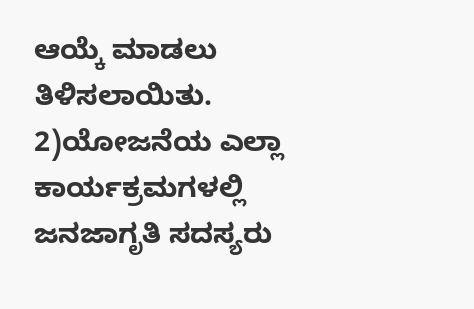ಆಯ್ಕೆ ಮಾಡಲು ತಿಳಿಸಲಾಯಿತು. 2)ಯೋಜನೆಯ ಎಲ್ಲಾ ಕಾರ್ಯಕ್ರಮಗಳಲ್ಲಿ ಜನಜಾಗೃತಿ ಸದಸ್ಯರು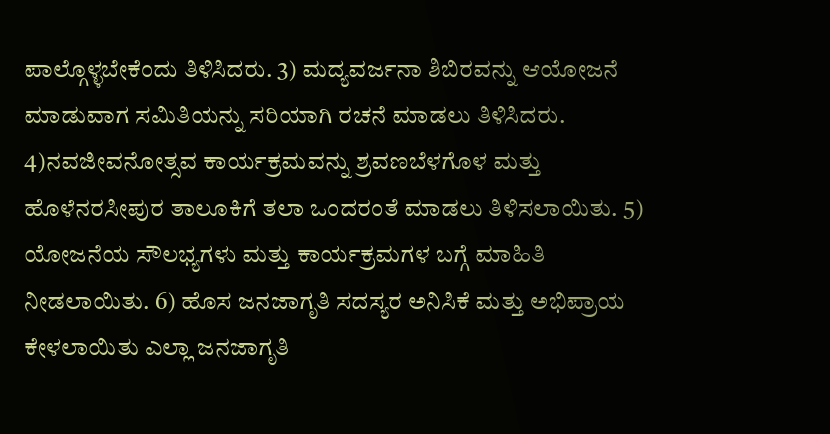ಪಾಲ್ಗೊಳ್ಳಬೇಕೆಂದು ತಿಳಿಸಿದರು. 3) ಮದ್ಯವರ್ಜನಾ ಶಿಬಿರವನ್ನು ಆಯೋಜನೆ ಮಾಡುವಾಗ ಸಮಿತಿಯನ್ನು ಸರಿಯಾಗಿ ರಚನೆ ಮಾಡಲು ತಿಳಿಸಿದರು. 4)ನವಜೀವನೋತ್ಸವ ಕಾರ್ಯಕ್ರಮವನ್ನು ಶ್ರವಣಬೆಳಗೊಳ ಮತ್ತು ಹೊಳೆನರಸೀಪುರ ತಾಲೂಕಿಗೆ ತಲಾ ಒಂದರಂತೆ ಮಾಡಲು ತಿಳಿಸಲಾಯಿತು. 5) ಯೋಜನೆಯ ಸೌಲಭ್ಯಗಳು ಮತ್ತು ಕಾರ್ಯಕ್ರಮಗಳ ಬಗ್ಗೆ ಮಾಹಿತಿ ನೀಡಲಾಯಿತು. 6) ಹೊಸ ಜನಜಾಗೃತಿ ಸದಸ್ಯರ ಅನಿಸಿಕೆ ಮತ್ತು ಅಭಿಪ್ರಾಯ ಕೇಳಲಾಯಿತು ಎಲ್ಲಾ ಜನಜಾಗೃತಿ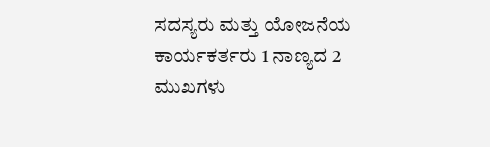ಸದಸ್ಯರು ಮತ್ತು ಯೋಜನೆಯ ಕಾರ್ಯಕರ್ತರು 1 ನಾಣ್ಯದ 2 ಮುಖಗಳು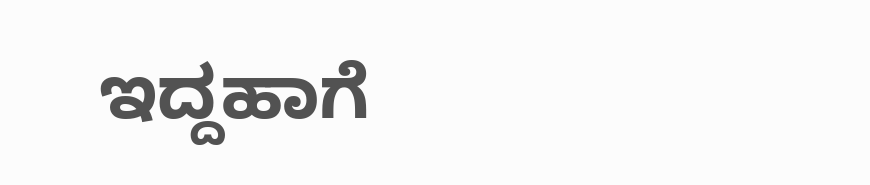ಇದ್ದಹಾಗೆ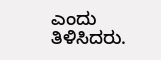ಎಂದು ತಿಳಿಸಿದರು.